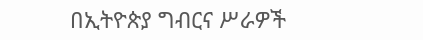በኢትዮጵያ ግብርና ሥራዎች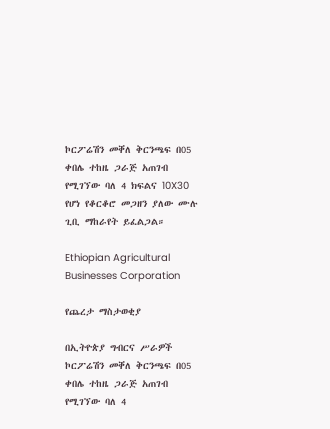ኮርፖሬሽን መቐለ ቅርንጫፍ በ05 ቀበሌ ተከዜ ጋራጅ አጠገብ የሚገኘው ባለ 4 ክፍልና 10X30 የሆነ የቆርቆሮ መጋዘን ያለው ሙሉ ጊቢ ማከራየት ይፈልጋል።

Ethiopian Agricultural Businesses Corporation

የጨረታ ማስታወቂያ

በኢትዮጵያ ግብርና ሥራዎች ኮርፖሬሽን መቐለ ቅርንጫፍ በ05 ቀበሌ ተከዜ ጋራጅ አጠገብ የሚገኘው ባለ 4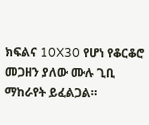ክፍልና 10X30 የሆነ የቆርቆሮ መጋዘን ያለው ሙሉ ጊቢ ማከራየት ይፈልጋል።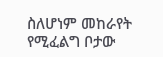ስለሆነም መከራየት የሚፈልግ ቦታው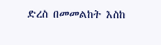ድረስ በመመልከት እስከ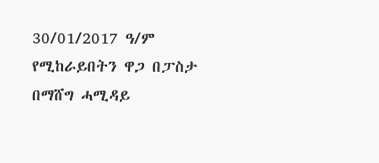30/01/2017 ዓ/ም የሚከራይበትን ዋጋ በፓስታ በማሸግ ሓሚዳይ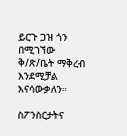ይርጉ ጋዝ ጎን በሚገኘው ቅ/ጽ/ቤት ማቅረብ እንደሚቻል እናሳውቃለን።

ስፖንስርታትና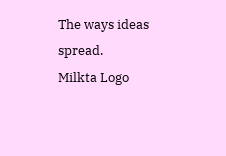The ways ideas spread.
Milkta Logo